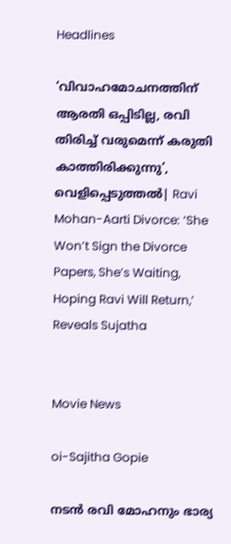Headlines

‘വിവാഹമോചനത്തിന് ആരതി ഒപ്പിടില്ല, രവി തിരിച്ച് വരുമെന്ന് കരുതി കാത്തിരിക്കുന്നു’, വെളിപ്പെടുത്തൽ| Ravi Mohan-Aarti Divorce: ‘She Won’t Sign the Divorce Papers, She’s Waiting, Hoping Ravi Will Return,’ Reveals Sujatha


Movie News

oi-Sajitha Gopie

നടന്‍ രവി മോഹനും ഭാര്യ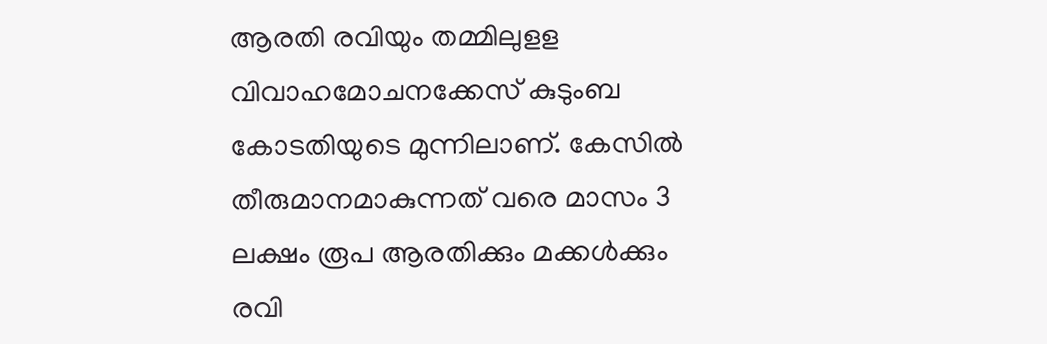ആരതി രവിയും തമ്മിലുളള വിവാഹമോചനക്കേസ് കുടുംബ കോടതിയുടെ മുന്നിലാണ്. കേസില്‍ തീരുമാനമാകുന്നത് വരെ മാസം 3 ലക്ഷം രൂപ ആരതിക്കും മക്കള്‍ക്കും രവി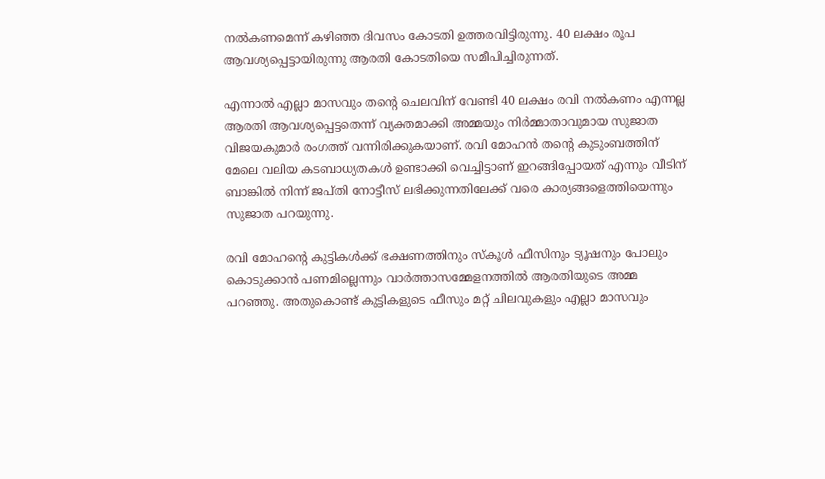നല്‍കണമെന്ന് കഴിഞ്ഞ ദിവസം കോടതി ഉത്തരവിട്ടിരുന്നു. 40 ലക്ഷം രൂപ ആവശ്യപ്പെട്ടായിരുന്നു ആരതി കോടതിയെ സമീപിച്ചിരുന്നത്.

എന്നാല്‍ എല്ലാ മാസവും തന്റെ ചെലവിന് വേണ്ടി 40 ലക്ഷം രവി നല്‍കണം എന്നല്ല ആരതി ആവശ്യപ്പെട്ടതെന്ന് വ്യക്തമാക്കി അമ്മയും നിര്‍മ്മാതാവുമായ സുജാത വിജയകുമാര്‍ രംഗത്ത് വന്നിരിക്കുകയാണ്. രവി മോഹന്‍ തന്റെ കുടുംബത്തിന് മേലെ വലിയ കടബാധ്യതകള്‍ ഉണ്ടാക്കി വെച്ചിട്ടാണ് ഇറങ്ങിപ്പോയത് എന്നും വീടിന് ബാങ്കില്‍ നിന്ന് ജപ്തി നോട്ടീസ് ലഭിക്കുന്നതിലേക്ക് വരെ കാര്യങ്ങളെത്തിയെന്നും സുജാത പറയുന്നു.

രവി മോഹന്റെ കുട്ടികള്‍ക്ക് ഭക്ഷണത്തിനും സ്‌കൂള്‍ ഫീസിനും ട്യൂഷനും പോലും കൊടുക്കാന്‍ പണമില്ലെന്നും വാര്‍ത്താസമ്മേളനത്തില്‍ ആരതിയുടെ അമ്മ പറഞ്ഞു. അതുകൊണ്ട് കുട്ടികളുടെ ഫീസും മറ്റ് ചിലവുകളും എല്ലാ മാസവും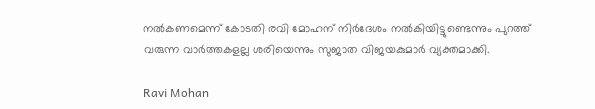നല്‍കണമെന്ന് കോടതി രവി മോഹന് നിര്‍ദേശം നല്‍കിയിട്ടുണ്ടെന്നും പുറത്ത് വരുന്ന വാര്‍ത്തകളല്ല ശരിയെന്നും സുജാത വിജയകുമാര്‍ വ്യക്തമാക്കി.

Ravi Mohan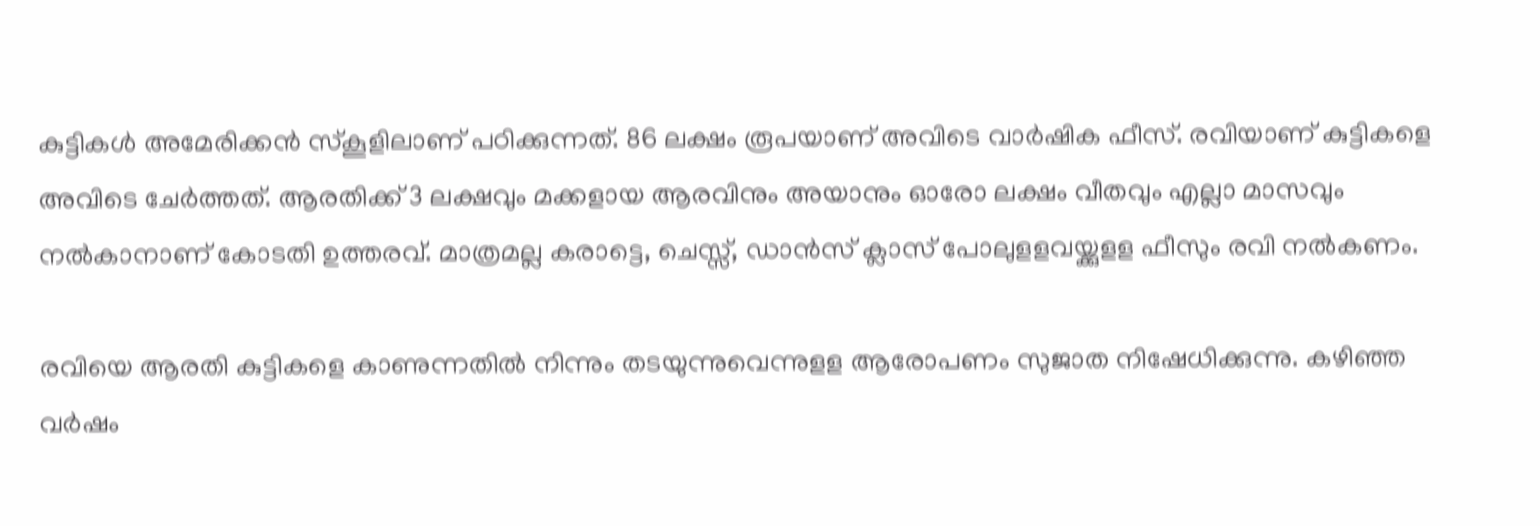കുട്ടികള്‍ അമേരിക്കന്‍ സ്‌കൂളിലാണ് പഠിക്കുന്നത്. 86 ലക്ഷം രൂപയാണ് അവിടെ വാര്‍ഷിക ഫീസ്. രവിയാണ് കുട്ടികളെ അവിടെ ചേര്‍ത്തത്. ആരതിക്ക് 3 ലക്ഷവും മക്കളായ ആരവിനും അയാനും ഓരോ ലക്ഷം വീതവും എല്ലാ മാസവും നല്‍കാനാണ് കോടതി ഉത്തരവ്. മാത്രമല്ല കരാട്ടെ, ചെസ്സ്, ഡാന്‍സ് ക്ലാസ് പോലുളളവയ്ക്കുളള ഫീസും രവി നല്‍കണം.

രവിയെ ആരതി കുട്ടികളെ കാണുന്നതില്‍ നിന്നും തടയുന്നുവെന്നുളള ആരോപണം സുജാത നിഷേധിക്കുന്നു. കഴിഞ്ഞ വര്‍ഷം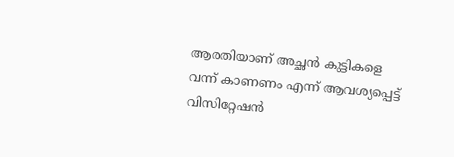ആരതിയാണ് അച്ഛന്‍ കുട്ടികളെ വന്ന് കാണണം എന്ന് ആവശ്യപ്പെട്ട് വിസിറ്റേഷന്‍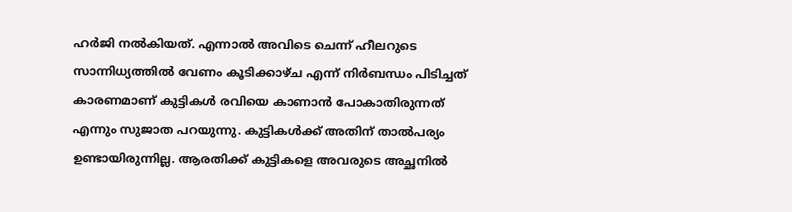ഹര്‍ജി നല്‍കിയത്. എന്നാല്‍ അവിടെ ചെന്ന് ഹീലറുടെ സാന്നിധ്യത്തില്‍ വേണം കൂടിക്കാഴ്ച എന്ന് നിര്‍ബന്ധം പിടിച്ചത് കാരണമാണ് കുട്ടികള്‍ രവിയെ കാണാന്‍ പോകാതിരുന്നത് എന്നും സുജാത പറയുന്നു. കുട്ടികള്‍ക്ക് അതിന് താല്‍പര്യം ഉണ്ടായിരുന്നില്ല. ആരതിക്ക് കുട്ടികളെ അവരുടെ അച്ഛനില്‍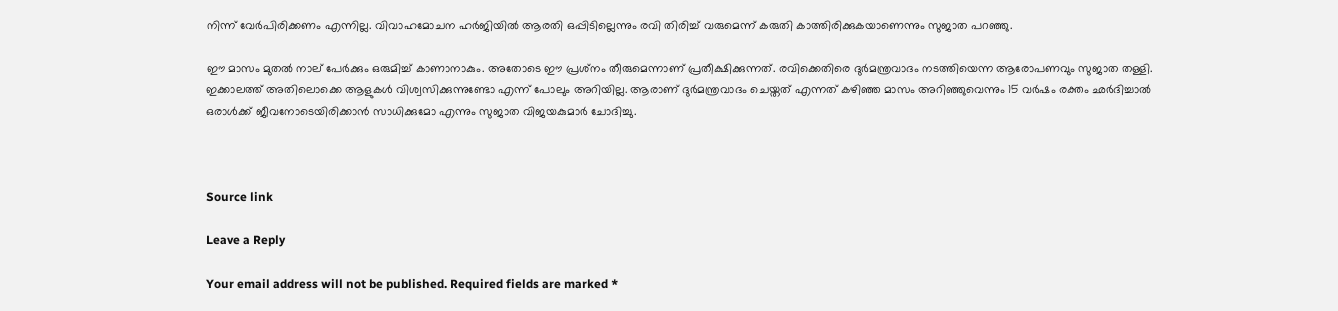നിന്ന് വേര്‍പിരിക്കണം എന്നില്ല. വിവാഹമോചന ഹര്‍ജിയില്‍ ആരതി ഒപ്പിടില്ലെന്നും രവി തിരിച്ച് വരുമെന്ന് കരുതി കാത്തിരിക്കുകയാണെന്നും സുജാത പറഞ്ഞു.

ഈ മാസം മുതല്‍ നാല് പേര്‍ക്കും ഒരുമിച്ച് കാണാനാകും. അതോടെ ഈ പ്രശ്‌നം തീരുമെന്നാണ് പ്രതീക്ഷിക്കുന്നത്. രവിക്കെതിരെ ദുര്‍മന്ത്രവാദം നടത്തിയെന്ന ആരോപണവും സുജാത തള്ളി. ഇക്കാലത്ത് അതിലൊക്കെ ആളുകള്‍ വിശ്വസിക്കുന്നുണ്ടോ എന്ന് പോലും അറിയില്ല. ആരാണ് ദുര്‍മന്ത്രവാദം ചെയ്തത് എന്നത് കഴിഞ്ഞ മാസം അറിഞ്ഞുവെന്നും 15 വര്‍ഷം രക്തം ഛര്‍ദിച്ചാല്‍ ഒരാള്‍ക്ക് ജീവനോടെയിരിക്കാന്‍ സാധിക്കുമോ എന്നും സുജാത വിജയകുമാര്‍ ചോദിച്ചു.



Source link

Leave a Reply

Your email address will not be published. Required fields are marked *